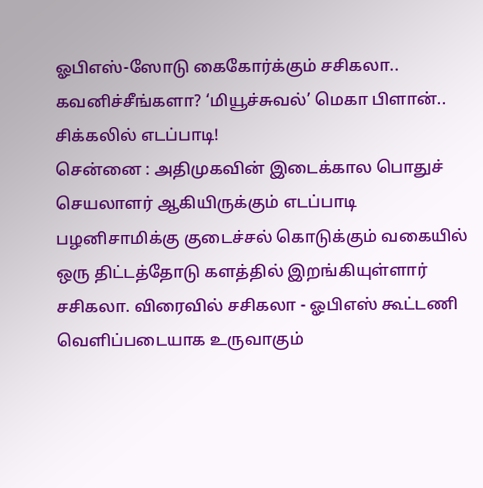ஓபிஎஸ்-ஸோடு கைகோர்க்கும் சசிகலா.. கவனிச்சீங்களா? ‘மியூச்சுவல்’ மெகா பிளான்.. சிக்கலில் எடப்பாடி!
சென்னை : அதிமுகவின் இடைக்கால பொதுச் செயலாளர் ஆகியிருக்கும் எடப்பாடி பழனிசாமிக்கு குடைச்சல் கொடுக்கும் வகையில் ஒரு திட்டத்தோடு களத்தில் இறங்கியுள்ளார் சசிகலா. விரைவில் சசிகலா - ஓபிஎஸ் கூட்டணி வெளிப்படையாக உருவாகும்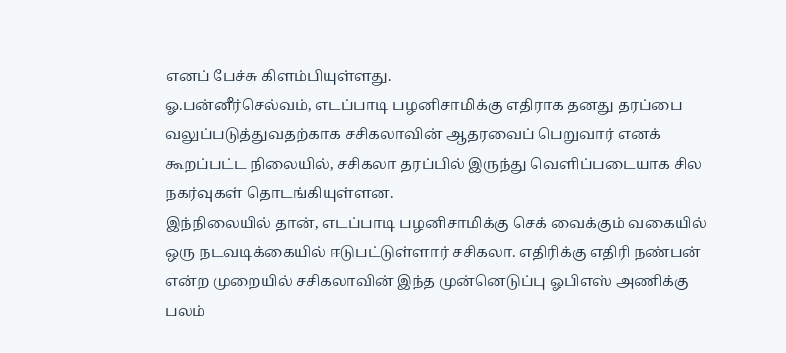எனப் பேச்சு கிளம்பியுள்ளது.
ஓ.பன்னீர்செல்வம், எடப்பாடி பழனிசாமிக்கு எதிராக தனது தரப்பை வலுப்படுத்துவதற்காக சசிகலாவின் ஆதரவைப் பெறுவார் எனக் கூறப்பட்ட நிலையில், சசிகலா தரப்பில் இருந்து வெளிப்படையாக சில நகர்வுகள் தொடங்கியுள்ளன.
இந்நிலையில் தான், எடப்பாடி பழனிசாமிக்கு செக் வைக்கும் வகையில் ஒரு நடவடிக்கையில் ஈடுபட்டுள்ளார் சசிகலா. எதிரிக்கு எதிரி நண்பன் என்ற முறையில் சசிகலாவின் இந்த முன்னெடுப்பு ஓபிஎஸ் அணிக்கு பலம்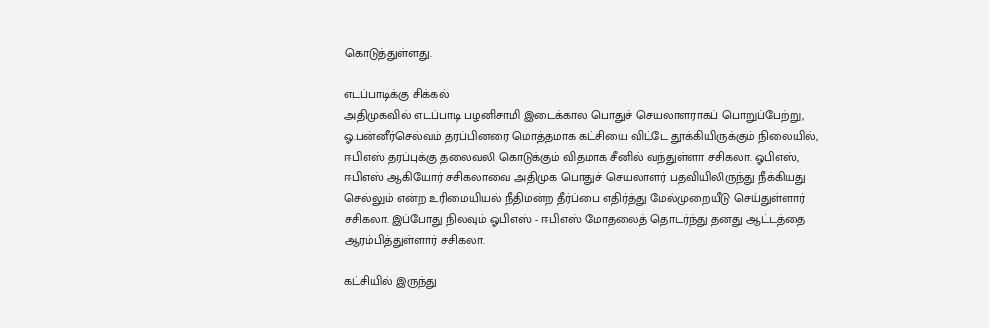கொடுத்துள்ளது.

எடப்பாடிக்கு சிக்கல்
அதிமுகவில் எடப்பாடி பழனிசாமி இடைக்கால பொதுச் செயலாளராகப் பொறுப்பேற்று, ஓ.பன்னீர்செல்வம் தரப்பினரை மொத்தமாக கட்சியை விட்டே தூக்கியிருக்கும் நிலையில், ஈபிஎஸ் தரப்புக்கு தலைவலி கொடுக்கும் விதமாக சீனில் வந்துள்ளா சசிகலா. ஓபிஎஸ், ஈபிஎஸ் ஆகியோர் சசிகலாவை அதிமுக பொதுச் செயலாளர் பதவியிலிருந்து நீக்கியது செல்லும் என்ற உரிமையியல் நீதிமன்ற தீர்ப்பை எதிர்த்து மேல்முறையீடு செய்துள்ளார் சசிகலா. இப்போது நிலவும் ஓபிஎஸ் - ஈபிஎஸ் மோதலைத் தொடர்ந்து தனது ஆட்டத்தை ஆரம்பித்துள்ளார் சசிகலா.

கட்சியில் இருந்து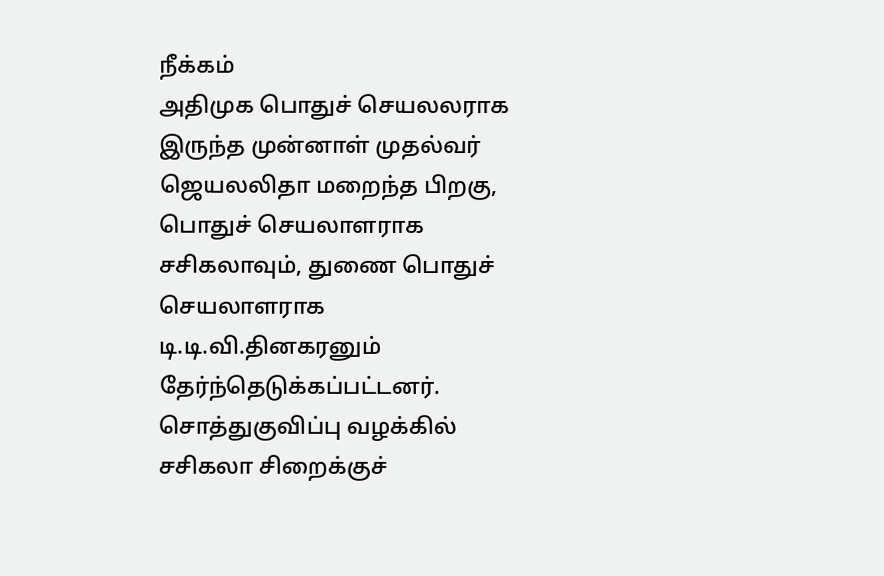நீக்கம்
அதிமுக பொதுச் செயலலராக இருந்த முன்னாள் முதல்வர் ஜெயலலிதா மறைந்த பிறகு, பொதுச் செயலாளராக சசிகலாவும், துணை பொதுச் செயலாளராக டி.டி.வி.தினகரனும் தேர்ந்தெடுக்கப்பட்டனர். சொத்துகுவிப்பு வழக்கில் சசிகலா சிறைக்குச்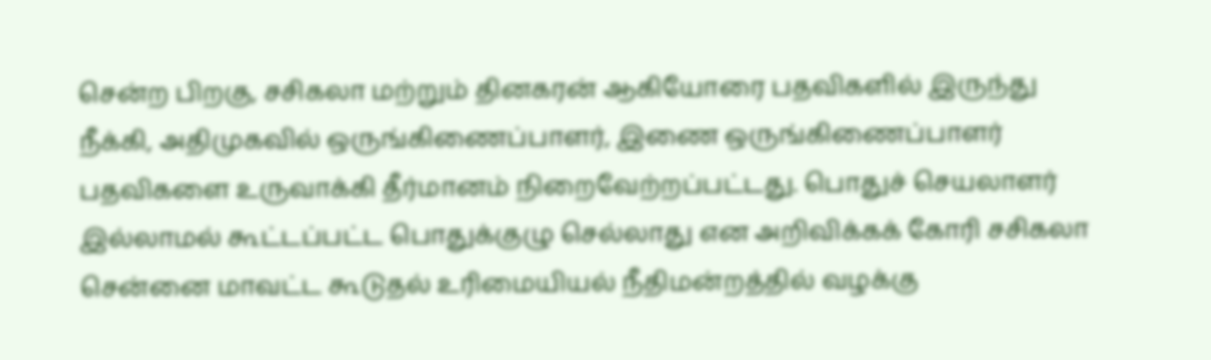சென்ற பிறகு, சசிகலா மற்றும் தினகரன் ஆகியோரை பதவிகளில் இருந்து நீக்கி, அதிமுகவில் ஒருங்கிணைப்பாளர், இணை ஒருங்கிணைப்பாளர் பதவிகளை உருவாக்கி தீர்மானம் நிறைவேற்றப்பட்டது. பொதுச் செயலாளர் இல்லாமல் கூட்டப்பட்ட பொதுக்குழு செல்லாது என அறிவிக்கக் கோரி சசிகலா சென்னை மாவட்ட கூடுதல் உரிமையியல் நீதிமன்றத்தில் வழக்கு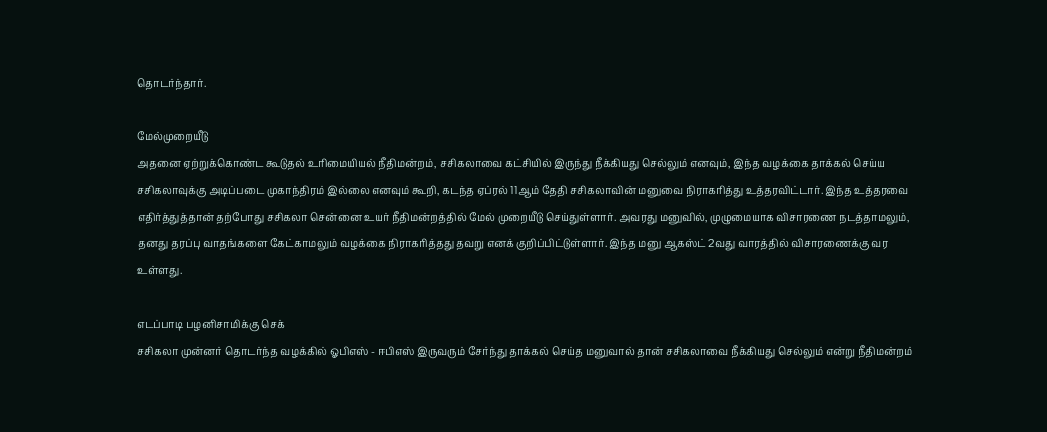தொடர்ந்தார்.

மேல்முறையீடு
அதனை ஏற்றுக்கொண்ட கூடுதல் உரிமையியல் நீதிமன்றம், சசிகலாவை கட்சியில் இருந்து நீக்கியது செல்லும் எனவும், இந்த வழக்கை தாக்கல் செய்ய சசிகலாவுக்கு அடிப்படை முகாந்திரம் இல்லை எனவும் கூறி, கடந்த ஏப்ரல் 11ஆம் தேதி சசிகலாவின் மனுவை நிராகரித்து உத்தரவிட்டார். இந்த உத்தரவை எதிர்த்துத்தான் தற்போது சசிகலா சென்னை உயர் நீதிமன்றத்தில் மேல் முறையீடு செய்துள்ளார். அவரது மனுவில், முழுமையாக விசாரணை நடத்தாமலும், தனது தரப்பு வாதங்களை கேட்காமலும் வழக்கை நிராகரித்தது தவறு எனக் குறிப்பிட்டுள்ளார். இந்த மனு ஆகஸ்ட் 2வது வாரத்தில் விசாரணைக்கு வர உள்ளது.

எடப்பாடி பழனிசாமிக்கு செக்
சசிகலா முன்னர் தொடர்ந்த வழக்கில் ஓபிஎஸ் - ஈபிஎஸ் இருவரும் சேர்ந்து தாக்கல் செய்த மனுவால் தான் சசிகலாவை நீக்கியது செல்லும் என்று நீதிமன்றம்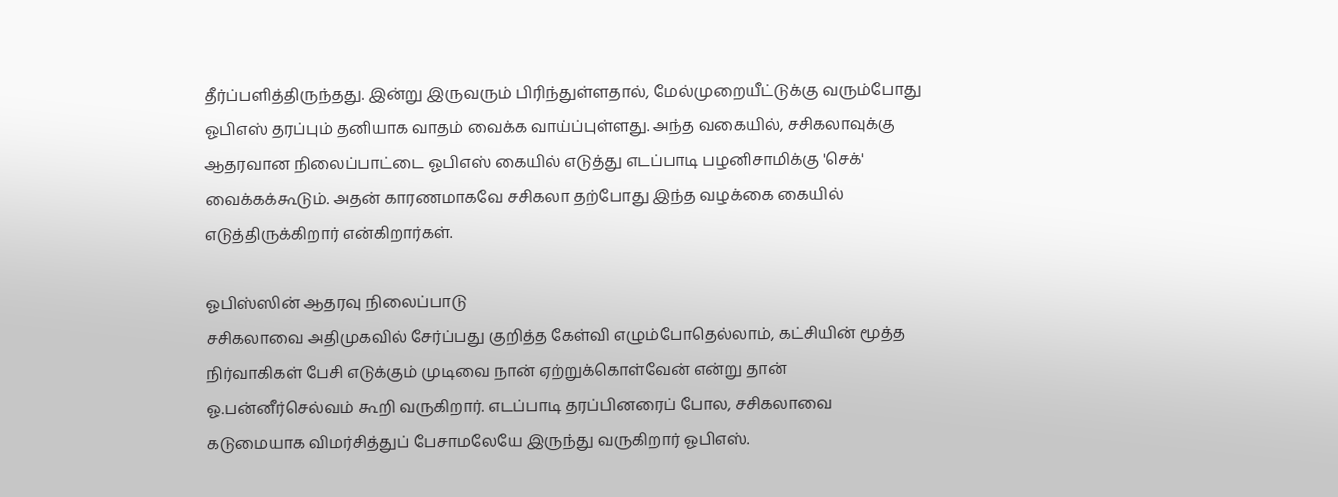தீர்ப்பளித்திருந்தது. இன்று இருவரும் பிரிந்துள்ளதால், மேல்முறையீட்டுக்கு வரும்போது ஓபிஎஸ் தரப்பும் தனியாக வாதம் வைக்க வாய்ப்புள்ளது. அந்த வகையில், சசிகலாவுக்கு ஆதரவான நிலைப்பாட்டை ஓபிஎஸ் கையில் எடுத்து எடப்பாடி பழனிசாமிக்கு 'செக்' வைக்கக்கூடும். அதன் காரணமாகவே சசிகலா தற்போது இந்த வழக்கை கையில் எடுத்திருக்கிறார் என்கிறார்கள்.

ஓபிஸ்ஸின் ஆதரவு நிலைப்பாடு
சசிகலாவை அதிமுகவில் சேர்ப்பது குறித்த கேள்வி எழும்போதெல்லாம், கட்சியின் மூத்த நிர்வாகிகள் பேசி எடுக்கும் முடிவை நான் ஏற்றுக்கொள்வேன் என்று தான் ஓ.பன்னீர்செல்வம் கூறி வருகிறார். எடப்பாடி தரப்பினரைப் போல, சசிகலாவை கடுமையாக விமர்சித்துப் பேசாமலேயே இருந்து வருகிறார் ஓபிஎஸ்.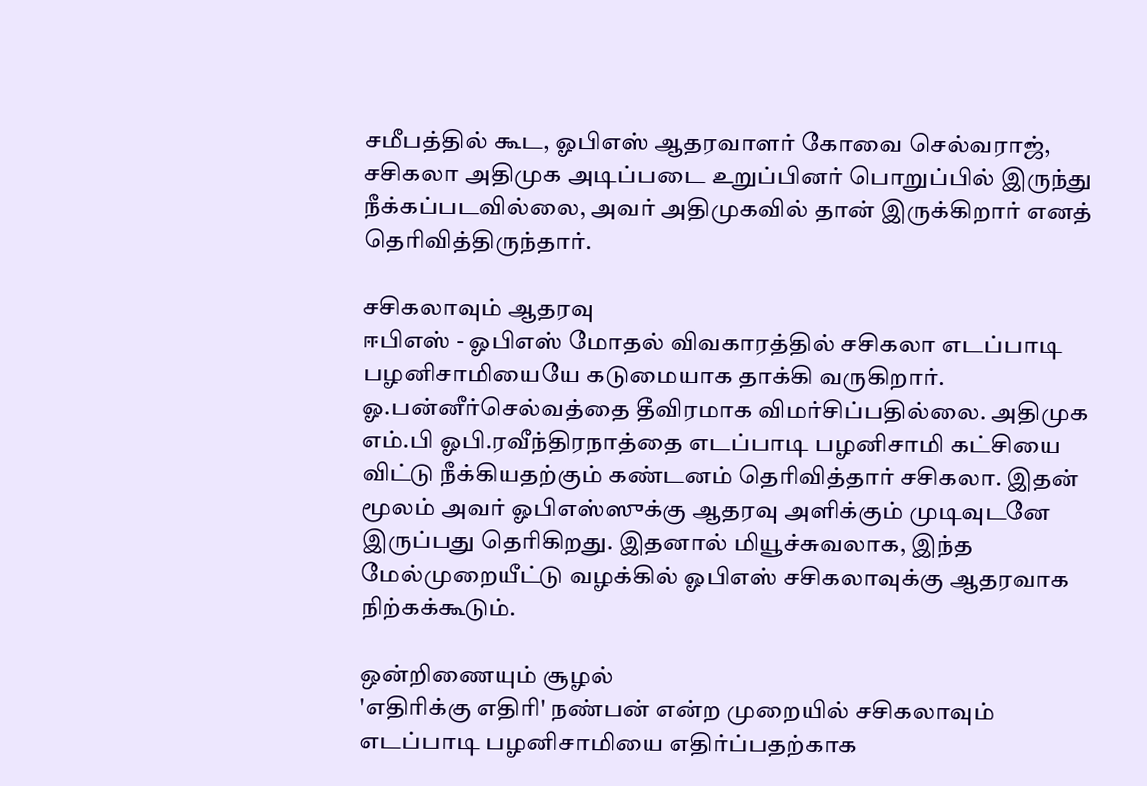சமீபத்தில் கூட, ஓபிஎஸ் ஆதரவாளர் கோவை செல்வராஜ், சசிகலா அதிமுக அடிப்படை உறுப்பினர் பொறுப்பில் இருந்து நீக்கப்படவில்லை, அவர் அதிமுகவில் தான் இருக்கிறார் எனத் தெரிவித்திருந்தார்.

சசிகலாவும் ஆதரவு
ஈபிஎஸ் - ஓபிஎஸ் மோதல் விவகாரத்தில் சசிகலா எடப்பாடி பழனிசாமியையே கடுமையாக தாக்கி வருகிறார். ஓ.பன்னீர்செல்வத்தை தீவிரமாக விமர்சிப்பதில்லை. அதிமுக எம்.பி ஓபி.ரவீந்திரநாத்தை எடப்பாடி பழனிசாமி கட்சியை விட்டு நீக்கியதற்கும் கண்டனம் தெரிவித்தார் சசிகலா. இதன் மூலம் அவர் ஓபிஎஸ்ஸுக்கு ஆதரவு அளிக்கும் முடிவுடனே இருப்பது தெரிகிறது. இதனால் மியூச்சுவலாக, இந்த மேல்முறையீட்டு வழக்கில் ஓபிஎஸ் சசிகலாவுக்கு ஆதரவாக நிற்கக்கூடும்.

ஒன்றிணையும் சூழல்
'எதிரிக்கு எதிரி' நண்பன் என்ற முறையில் சசிகலாவும் எடப்பாடி பழனிசாமியை எதிர்ப்பதற்காக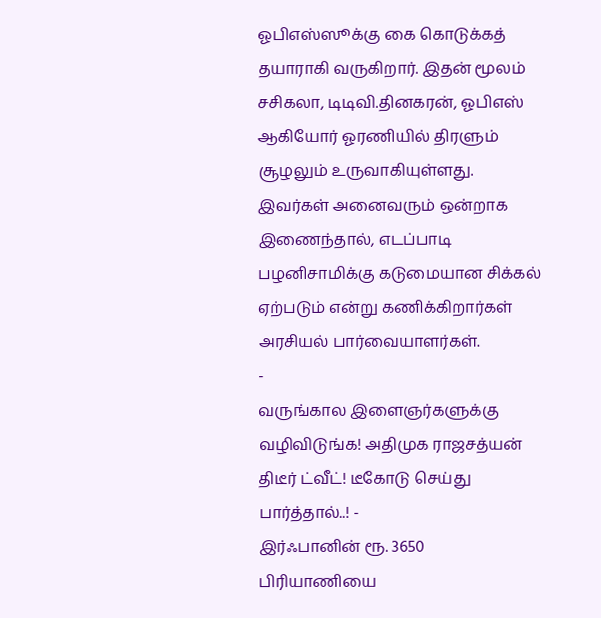ஓபிஎஸ்ஸூக்கு கை கொடுக்கத் தயாராகி வருகிறார். இதன் மூலம் சசிகலா, டிடிவி.தினகரன், ஓபிஎஸ் ஆகியோர் ஓரணியில் திரளும் சூழலும் உருவாகியுள்ளது. இவர்கள் அனைவரும் ஒன்றாக இணைந்தால், எடப்பாடி பழனிசாமிக்கு கடுமையான சிக்கல் ஏற்படும் என்று கணிக்கிறார்கள் அரசியல் பார்வையாளர்கள்.
-
வருங்கால இளைஞர்களுக்கு வழிவிடுங்க! அதிமுக ராஜசத்யன் திடீர் ட்வீட்! டீகோடு செய்து பார்த்தால்..! -
இர்ஃபானின் ரூ. 3650 பிரியாணியை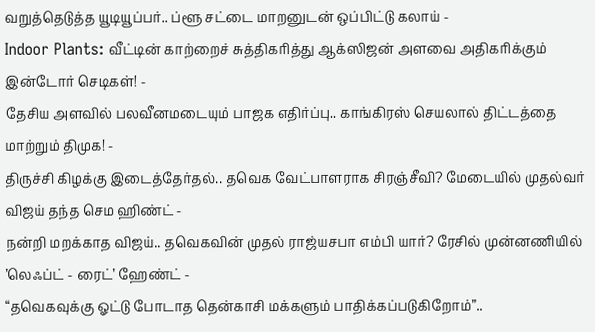வறுத்தெடுத்த யூடியூப்பர்.. ப்ளூ சட்டை மாறனுடன் ஒப்பிட்டு கலாய் -
Indoor Plants: வீட்டின் காற்றைச் சுத்திகரித்து ஆக்ஸிஜன் அளவை அதிகரிக்கும் இன்டோர் செடிகள்! -
தேசிய அளவில் பலவீனமடையும் பாஜக எதிர்ப்பு.. காங்கிரஸ் செயலால் திட்டத்தை மாற்றும் திமுக! -
திருச்சி கிழக்கு இடைத்தேர்தல்.. தவெக வேட்பாளராக சிரஞ்சீவி? மேடையில் முதல்வர் விஜய் தந்த செம ஹிண்ட் -
நன்றி மறக்காத விஜய்.. தவெகவின் முதல் ராஜ்யசபா எம்பி யார்? ரேசில் முன்னணியில் ’லெஃப்ட் - ரைட்’ ஹேண்ட் -
“தவெகவுக்கு ஓட்டு போடாத தென்காசி மக்களும் பாதிக்கப்படுகிறோம்”..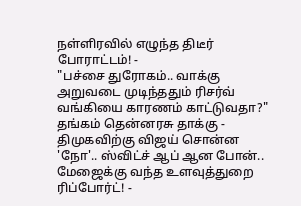நள்ளிரவில் எழுந்த திடீர் போராட்டம்! -
"பச்சை துரோகம்.. வாக்கு அறுவடை முடிந்ததும் ரிசர்வ் வங்கியை காரணம் காட்டுவதா?" தங்கம் தென்னரசு தாக்கு -
திமுகவிற்கு விஜய் சொன்ன 'நோ'.. ஸ்விட்ச் ஆப் ஆன போன்.. மேஜைக்கு வந்த உளவுத்துறை ரிப்போர்ட்! -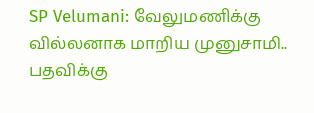SP Velumani: வேலுமணிக்கு வில்லனாக மாறிய முனுசாமி.. பதவிக்கு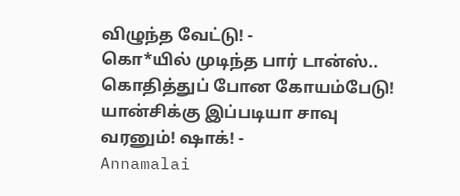விழுந்த வேட்டு! -
கொ*யில் முடிந்த பார் டான்ஸ்.. கொதித்துப் போன கோயம்பேடு! யான்சிக்கு இப்படியா சாவு வரனும்! ஷாக்! -
Annamalai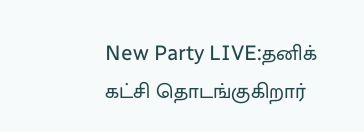New Party LIVE:தனிக் கட்சி தொடங்குகிறார்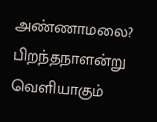அண்ணாமலை? பிறந்தநாளன்று வெளியாகும்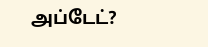அப்டேட்?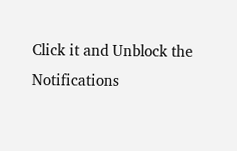Click it and Unblock the Notifications